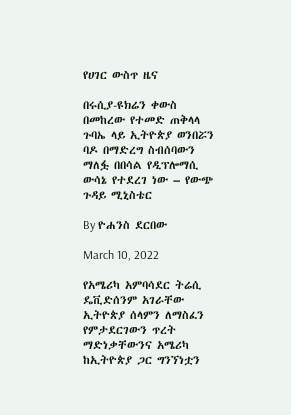የሀገር ውስጥ ዜና

በሩሲያ-ዩክሬን ቀውስ በመከረው የተመድ ጠቅላላ ጉባኤ ላይ ኢትዮጵያ ወንበሯን ባዶ በማድረግ ስብሰባውን ማለፏ በበሳል የዲፕሎማሲ ውሳኔ የተደረገ ነው – የውጭ ጉዳይ ሚኒስቴር

By ዮሐንስ ደርበው

March 10, 2022

የአሜሪካ አምባሳደር ትሬሲ ዴቪድሰንም አገራቸው ኢትዮጵያ ሰላምን ለማስፈን የምታደርገውን ጥረት ማድነቃቸውንና አሜሪካ ከኢትዮጵያ ጋር ግንኘነቷን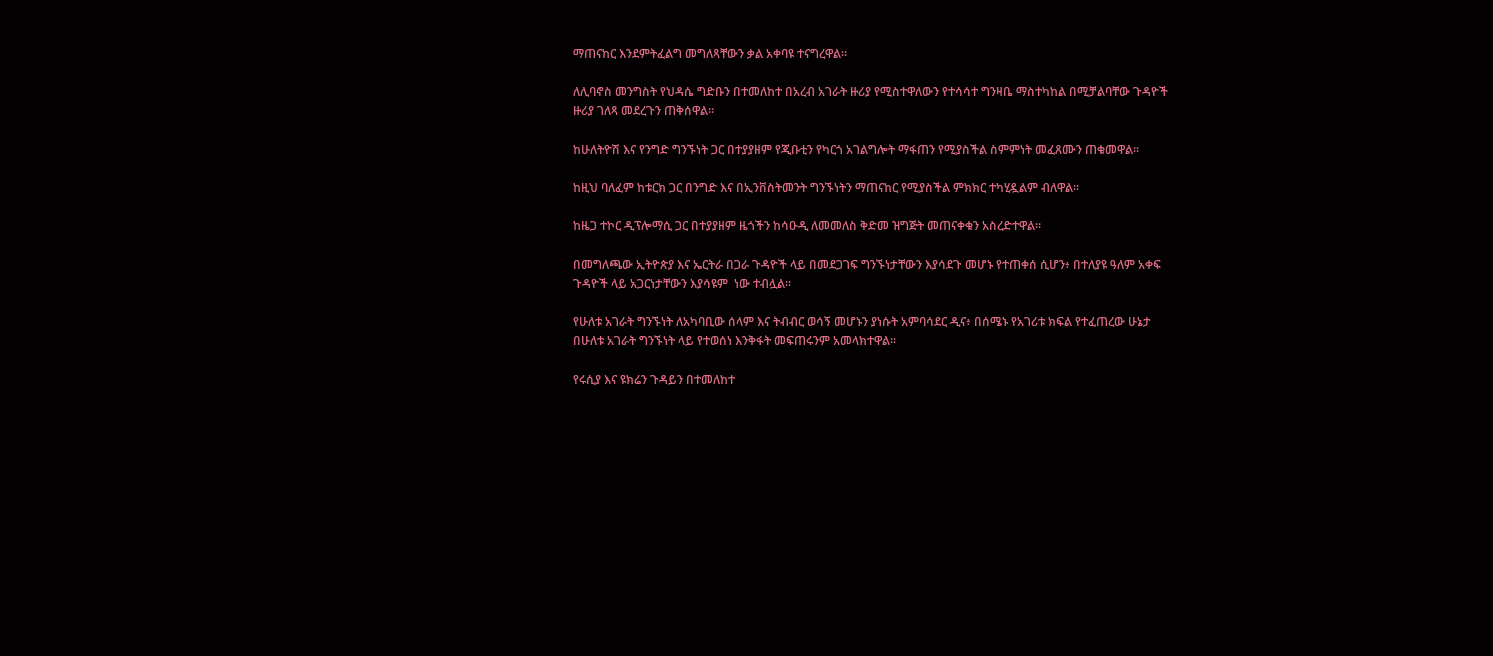ማጠናከር እንደምትፈልግ መግለጻቸውን ቃል አቀባዩ ተናግረዋል።

ለሊባኖስ መንግስት የህዳሴ ግድቡን በተመለከተ በአረብ አገራት ዙሪያ የሚስተዋለውን የተሳሳተ ግንዛቤ ማስተካከል በሚቻልባቸው ጉዳዮች ዙሪያ ገለጻ መደረጉን ጠቅሰዋል።

ከሁለትዮሽ እና የንግድ ግንኙነት ጋር በተያያዘም የጂቡቲን የካርጎ አገልግሎት ማፋጠን የሚያስችል ስምምነት መፈጸሙን ጠቁመዋል።

ከዚህ ባለፈም ከቱርክ ጋር በንግድ እና በኢንቨስትመንት ግንኙነትን ማጠናከር የሚያስችል ምክክር ተካሂዷልም ብለዋል።

ከዜጋ ተኮር ዲፕሎማሲ ጋር በተያያዘም ዜጎችን ከሳዑዲ ለመመለስ ቅድመ ዝግጅት መጠናቀቁን አስረድተዋል።

በመግለጫው ኢትዮጵያ እና ኤርትራ በጋራ ጉዳዮች ላይ በመደጋገፍ ግንኙነታቸውን እያሳደጉ መሆኑ የተጠቀሰ ሲሆን፥ በተለያዩ ዓለም አቀፍ ጉዳዮች ላይ አጋርነታቸውን እያሳዩም  ነው ተብሏል።

የሁለቱ አገራት ግንኙነት ለአካባቢው ሰላም እና ትብብር ወሳኝ መሆኑን ያነሱት አምባሳደር ዲና፥ በሰሜኑ የአገሪቱ ክፍል የተፈጠረው ሁኔታ በሁለቱ አገራት ግንኙነት ላይ የተወሰነ እንቅፋት መፍጠሩንም አመላክተዋል።

የሩሲያ እና ዩክሬን ጉዳይን በተመለከተ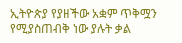ኢትዮጵያ የያዘችው አቋም ጥቅሟን የሚያስጠብቅ ነው ያሉት ቃል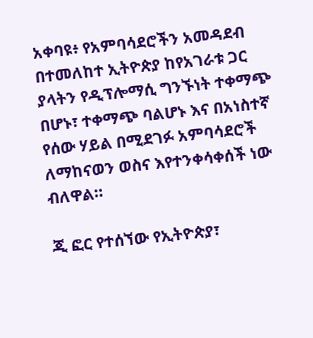አቀባዩ፥ የአምባሳደሮችን አመዳደብ በተመለከተ ኢትዮጵያ ከየአገራቱ ጋር ያላትን የዲፕሎማሲ ግንኙነት ተቀማጭ በሆኑ፣ ተቀማጭ ባልሆኑ እና በአነስተኛ የሰው ሃይል በሚደገፉ አምባሳደሮች ለማከናወን ወስና እየተንቀሳቀሰች ነው ብለዋል።

ጂ ፎር የተሰኘው የኢትዮጵያ፣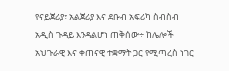የናይጀሪያ፣ አልጀሪያ እና ደቡብ አፍሪካ ስብስብ አዲስ ጉዳይ እንዳልሆነ ጠቅሰው÷ ከሌሎች አህጉራዊ እና ቀጠናዊ ተቋማት ጋር የሚጣረስ ነገር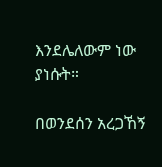እንደሌለውም ነው ያነሱት።

በወንደሰን አረጋኸኝ